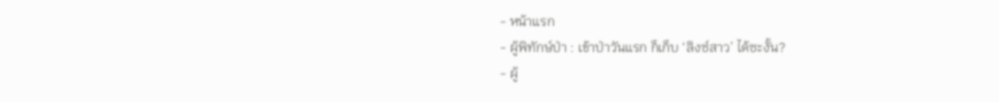- หน้าแรก
- ผู้พิทักษ์ป่า : เข้าป่าวันแรก ก็เก็บ ‘ลิงซ์สาว’ ได้ซะงั้น?
- ผู้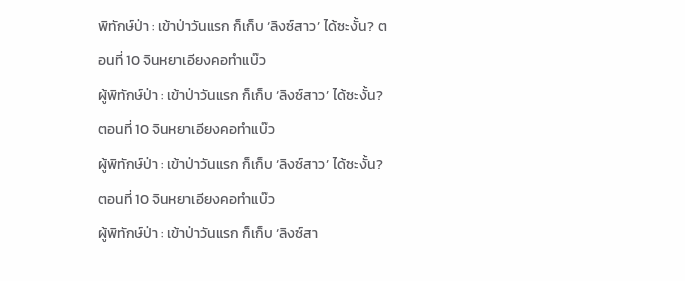พิทักษ์ป่า : เข้าป่าวันแรก ก็เก็บ ‘ลิงซ์สาว’ ได้ซะงั้น? ตอนที่ 10 จินหยาเอียงคอทำแบ๊ว
ผู้พิทักษ์ป่า : เข้าป่าวันแรก ก็เก็บ ‘ลิงซ์สาว’ ได้ซะงั้น? ตอนที่ 10 จินหยาเอียงคอทำแบ๊ว
ผู้พิทักษ์ป่า : เข้าป่าวันแรก ก็เก็บ ‘ลิงซ์สาว’ ได้ซะงั้น? ตอนที่ 10 จินหยาเอียงคอทำแบ๊ว
ผู้พิทักษ์ป่า : เข้าป่าวันแรก ก็เก็บ ‘ลิงซ์สา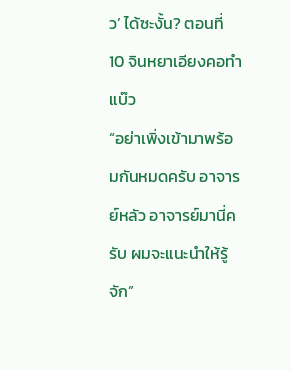ว’ ได้ซะงั้น? ตอนที่ 10 จินหยาเอียงคอทำแบ๊ว
“อย่าเพิ่งเข้ามาพร้อมกันหมดครับ อาจารย์หลัว อาจารย์มานี่ครับ ผมจะแนะนำให้รู้จัก”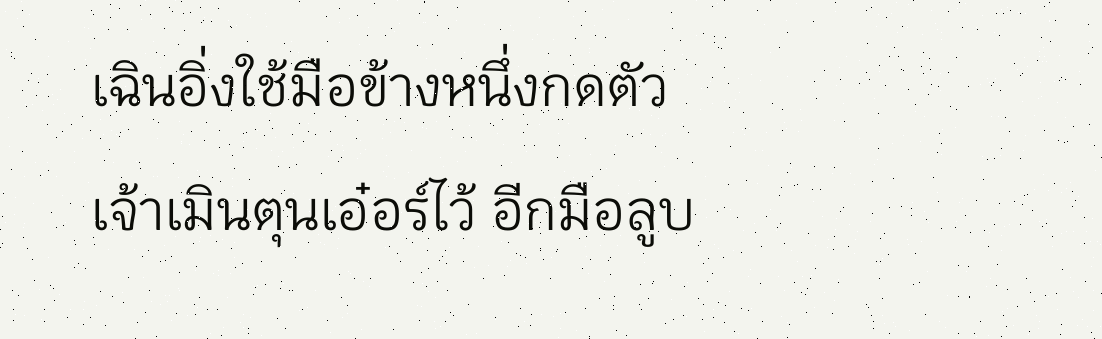เฉินอิ่งใช้มือข้างหนึ่งกดตัวเจ้าเมินตุนเอ๋อร์ไว้ อีกมือลูบ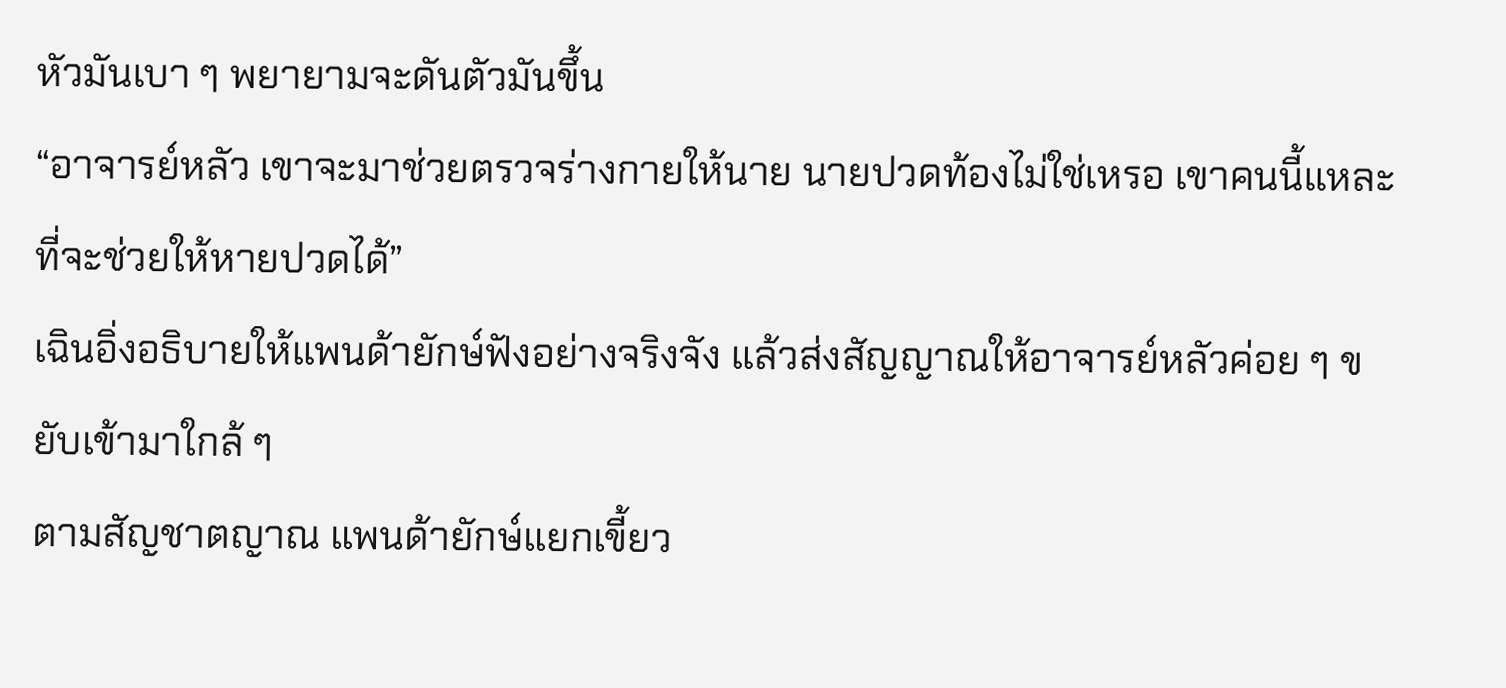หัวมันเบา ๆ พยายามจะดันตัวมันขึ้น
“อาจารย์หลัว เขาจะมาช่วยตรวจร่างกายให้นาย นายปวดท้องไม่ใช่เหรอ เขาคนนี้แหละที่จะช่วยให้หายปวดได้”
เฉินอิ่งอธิบายให้แพนด้ายักษ์ฟังอย่างจริงจัง แล้วส่งสัญญาณให้อาจารย์หลัวค่อย ๆ ขยับเข้ามาใกล้ ๆ
ตามสัญชาตญาณ แพนด้ายักษ์แยกเขี้ยว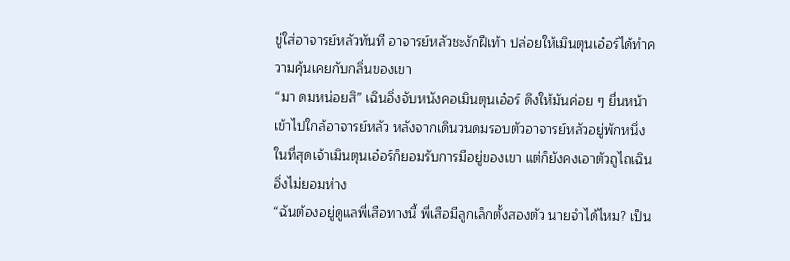ขู่ใส่อาจารย์หลัวทันที อาจารย์หลัวชะงักฝีเท้า ปล่อยให้เมินตุนเอ๋อร์ได้ทำความคุ้นเคยกับกลิ่นของเขา
“มา ดมหน่อยสิ” เฉินอิ่งจับหนังคอเมินตุนเอ๋อร์ ดึงให้มันค่อย ๆ ยื่นหน้าเข้าไปใกล้อาจารย์หลัว หลังจากเดินวนดมรอบตัวอาจารย์หลัวอยู่พักหนึ่ง ในที่สุดเจ้าเมินตุนเอ๋อร์ก็ยอมรับการมีอยู่ของเขา แต่ก็ยังคงเอาตัวถูไถเฉินอิ่งไม่ยอมห่าง
“ฉันต้องอยู่ดูแลพี่เสือทางนี้ พี่เสือมีลูกเล็กตั้งสองตัว นายจำได้ไหม? เป็น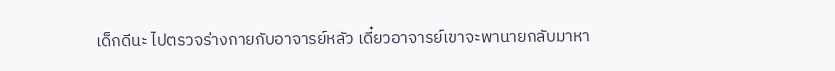เด็กดีนะ ไปตรวจร่างกายกับอาจารย์หลัว เดี๋ยวอาจารย์เขาจะพานายกลับมาหา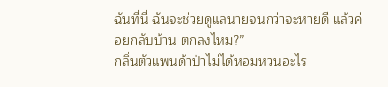ฉันที่นี่ ฉันจะช่วยดูแลนายจนกว่าจะหายดี แล้วค่อยกลับบ้าน ตกลงไหม?”
กลิ่นตัวแพนด้าป่าไม่ได้หอมหวนอะไร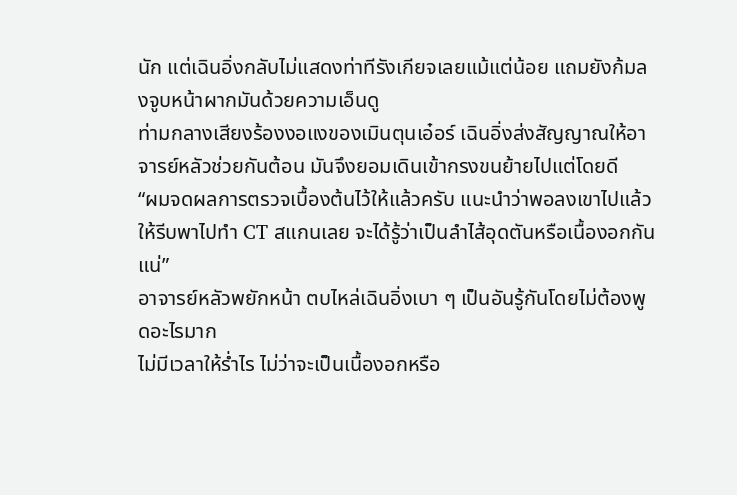นัก แต่เฉินอิ่งกลับไม่แสดงท่าทีรังเกียจเลยแม้แต่น้อย แถมยังก้มลงจูบหน้าผากมันด้วยความเอ็นดู
ท่ามกลางเสียงร้องงอแงของเมินตุนเอ๋อร์ เฉินอิ่งส่งสัญญาณให้อาจารย์หลัวช่วยกันต้อน มันจึงยอมเดินเข้ากรงขนย้ายไปแต่โดยดี
“ผมจดผลการตรวจเบื้องต้นไว้ให้แล้วครับ แนะนำว่าพอลงเขาไปแล้วให้รีบพาไปทำ CT สแกนเลย จะได้รู้ว่าเป็นลำไส้อุดตันหรือเนื้องอกกันแน่”
อาจารย์หลัวพยักหน้า ตบไหล่เฉินอิ่งเบา ๆ เป็นอันรู้กันโดยไม่ต้องพูดอะไรมาก
ไม่มีเวลาให้ร่ำไร ไม่ว่าจะเป็นเนื้องอกหรือ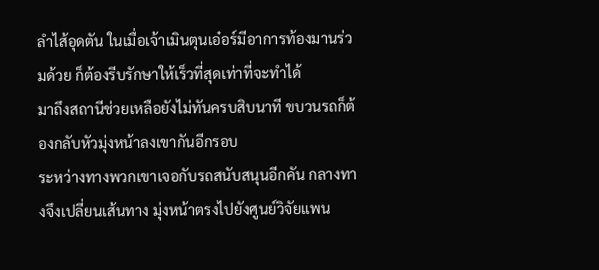ลำไส้อุดตัน ในเมื่อเจ้าเมินตุนเอ๋อร์มีอาการท้องมานร่วมด้วย ก็ต้องรีบรักษาให้เร็วที่สุดเท่าที่จะทำได้
มาถึงสถานีช่วยเหลือยังไม่ทันครบสิบนาที ขบวนรถก็ต้องกลับหัวมุ่งหน้าลงเขากันอีกรอบ
ระหว่างทางพวกเขาเจอกับรถสนับสนุนอีกคัน กลางทางจึงเปลี่ยนเส้นทาง มุ่งหน้าตรงไปยังศูนย์วิจัยแพน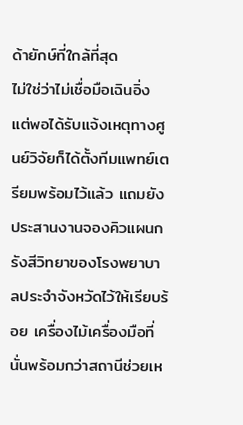ด้ายักษ์ที่ใกล้ที่สุด
ไม่ใช่ว่าไม่เชื่อมือเฉินอิ่ง แต่พอได้รับแจ้งเหตุทางศูนย์วิจัยก็ได้ตั้งทีมแพทย์เตรียมพร้อมไว้แล้ว แถมยังประสานงานจองคิวแผนกรังสีวิทยาของโรงพยาบาลประจำจังหวัดไว้ให้เรียบร้อย เครื่องไม้เครื่องมือที่นั่นพร้อมกว่าสถานีช่วยเห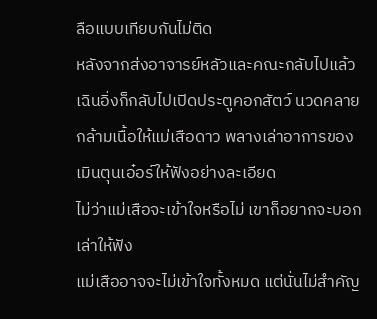ลือแบบเทียบกันไม่ติด
หลังจากส่งอาจารย์หลัวและคณะกลับไปแล้ว เฉินอิ่งก็กลับไปเปิดประตูคอกสัตว์ นวดคลายกล้ามเนื้อให้แม่เสือดาว พลางเล่าอาการของเมินตุนเอ๋อร์ให้ฟังอย่างละเอียด
ไม่ว่าแม่เสือจะเข้าใจหรือไม่ เขาก็อยากจะบอกเล่าให้ฟัง
แม่เสืออาจจะไม่เข้าใจทั้งหมด แต่นั่นไม่สำคัญ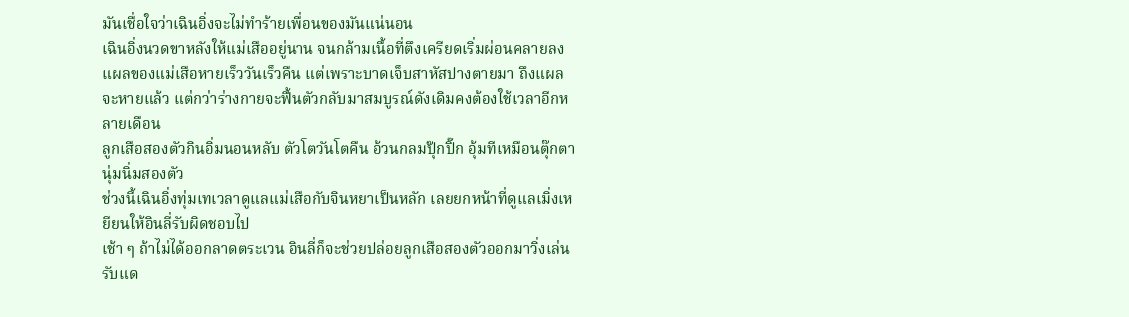มันเชื่อใจว่าเฉินอิ่งจะไม่ทำร้ายเพื่อนของมันแน่นอน
เฉินอิ่งนวดขาหลังให้แม่เสืออยู่นาน จนกล้ามเนื้อที่ตึงเครียดเริ่มผ่อนคลายลง
แผลของแม่เสือหายเร็ววันเร็วคืน แต่เพราะบาดเจ็บสาหัสปางตายมา ถึงแผลจะหายแล้ว แต่กว่าร่างกายจะฟื้นตัวกลับมาสมบูรณ์ดังเดิมคงต้องใช้เวลาอีกหลายเดือน
ลูกเสือสองตัวกินอิ่มนอนหลับ ตัวโตวันโตคืน อ้วนกลมปุ๊กปิ๊ก อุ้มทีเหมือนตุ๊กตานุ่มนิ่มสองตัว
ช่วงนี้เฉินอิ่งทุ่มเทเวลาดูแลแม่เสือกับจินหยาเป็นหลัก เลยยกหน้าที่ดูแลเมิ่งเหยียนให้อินลี่รับผิดชอบไป
เช้า ๆ ถ้าไม่ได้ออกลาดตระเวน อินลี่ก็จะช่วยปล่อยลูกเสือสองตัวออกมาวิ่งเล่นรับแด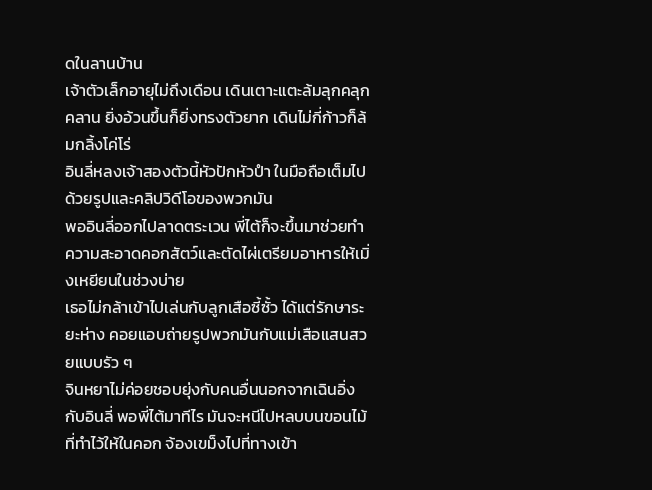ดในลานบ้าน
เจ้าตัวเล็กอายุไม่ถึงเดือน เดินเตาะแตะล้มลุกคลุกคลาน ยิ่งอ้วนขึ้นก็ยิ่งทรงตัวยาก เดินไม่กี่ก้าวก็ล้มกลิ้งโค่โร่
อินลี่หลงเจ้าสองตัวนี้หัวปักหัวปำ ในมือถือเต็มไปด้วยรูปและคลิปวิดีโอของพวกมัน
พออินลี่ออกไปลาดตระเวน พี่ไต้ก็จะขึ้นมาช่วยทำความสะอาดคอกสัตว์และตัดไผ่เตรียมอาหารให้เมิ่งเหยียนในช่วงบ่าย
เธอไม่กล้าเข้าไปเล่นกับลูกเสือซี้ซั้ว ได้แต่รักษาระยะห่าง คอยแอบถ่ายรูปพวกมันกับแม่เสือแสนสวยแบบรัว ๆ
จินหยาไม่ค่อยชอบยุ่งกับคนอื่นนอกจากเฉินอิ่งกับอินลี่ พอพี่ไต้มาทีไร มันจะหนีไปหลบบนขอนไม้ที่ทำไว้ให้ในคอก จ้องเขม็งไปที่ทางเข้า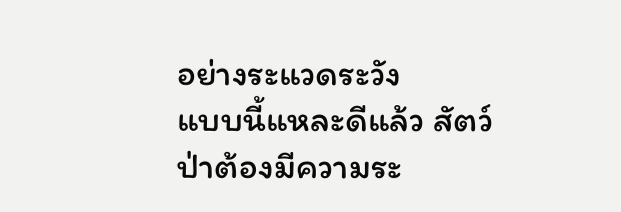อย่างระแวดระวัง
แบบนี้แหละดีแล้ว สัตว์ป่าต้องมีความระ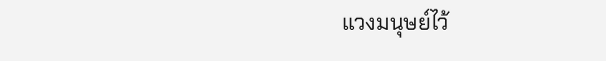แวงมนุษย์ไว้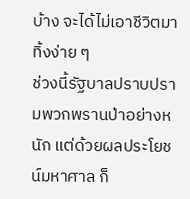บ้าง จะได้ไม่เอาชีวิตมาทิ้งง่าย ๆ
ช่วงนี้รัฐบาลปราบปรามพวกพรานป่าอย่างหนัก แต่ด้วยผลประโยชน์มหาศาล ก็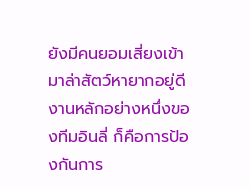ยังมีคนยอมเสี่ยงเข้ามาล่าสัตว์หายากอยู่ดี
งานหลักอย่างหนึ่งของทีมอินลี่ ก็คือการป้องกันการ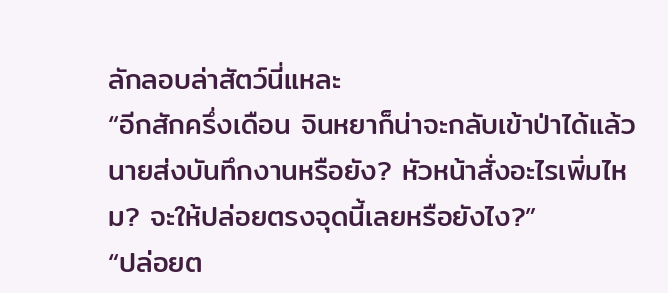ลักลอบล่าสัตว์นี่แหละ
“อีกสักครึ่งเดือน จินหยาก็น่าจะกลับเข้าป่าได้แล้ว นายส่งบันทึกงานหรือยัง? หัวหน้าสั่งอะไรเพิ่มไหม? จะให้ปล่อยตรงจุดนี้เลยหรือยังไง?”
“ปล่อยต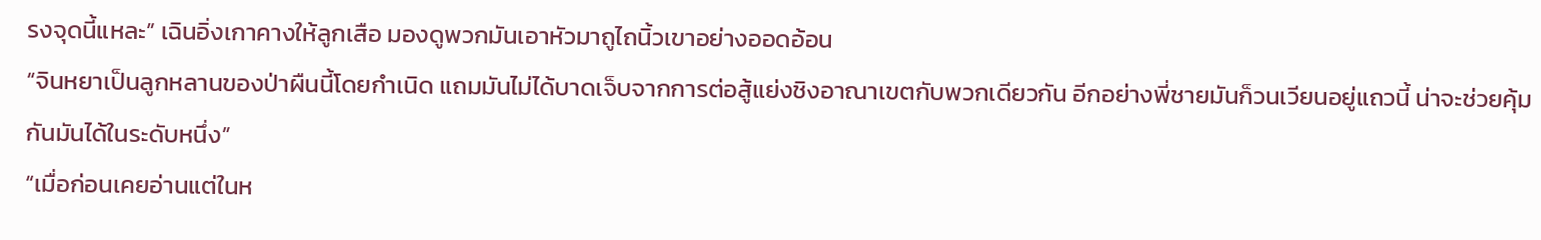รงจุดนี้แหละ” เฉินอิ่งเกาคางให้ลูกเสือ มองดูพวกมันเอาหัวมาถูไถนิ้วเขาอย่างออดอ้อน
“จินหยาเป็นลูกหลานของป่าผืนนี้โดยกำเนิด แถมมันไม่ได้บาดเจ็บจากการต่อสู้แย่งชิงอาณาเขตกับพวกเดียวกัน อีกอย่างพี่ชายมันก็วนเวียนอยู่แถวนี้ น่าจะช่วยคุ้มกันมันได้ในระดับหนึ่ง”
“เมื่อก่อนเคยอ่านแต่ในห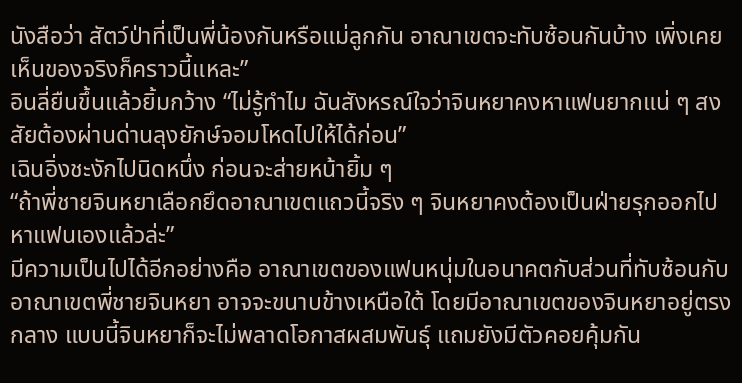นังสือว่า สัตว์ป่าที่เป็นพี่น้องกันหรือแม่ลูกกัน อาณาเขตจะทับซ้อนกันบ้าง เพิ่งเคยเห็นของจริงก็คราวนี้แหละ”
อินลี่ยืนขึ้นแล้วยิ้มกว้าง “ไม่รู้ทำไม ฉันสังหรณ์ใจว่าจินหยาคงหาแฟนยากแน่ ๆ สงสัยต้องผ่านด่านลุงยักษ์จอมโหดไปให้ได้ก่อน”
เฉินอิ่งชะงักไปนิดหนึ่ง ก่อนจะส่ายหน้ายิ้ม ๆ
“ถ้าพี่ชายจินหยาเลือกยึดอาณาเขตแถวนี้จริง ๆ จินหยาคงต้องเป็นฝ่ายรุกออกไปหาแฟนเองแล้วล่ะ”
มีความเป็นไปได้อีกอย่างคือ อาณาเขตของแฟนหนุ่มในอนาคตกับส่วนที่ทับซ้อนกับอาณาเขตพี่ชายจินหยา อาจจะขนาบข้างเหนือใต้ โดยมีอาณาเขตของจินหยาอยู่ตรงกลาง แบบนี้จินหยาก็จะไม่พลาดโอกาสผสมพันธุ์ แถมยังมีตัวคอยคุ้มกัน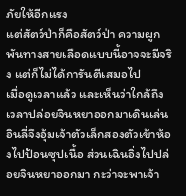ภัยให้อีกแรง
แต่สัตว์ป่าก็คือสัตว์ป่า ความผูกพันทางสายเลือดแบบนี้อาจจะมีจริง แต่ก็ไม่ได้การันตีเสมอไป
เมื่อดูเวลาแล้ว และเห็นว่าใกล้ถึงเวลาปล่อยจินหยาออกมาเดินเล่น อินลี่จึงอุ้มเจ้าตัวเล็กสองตัวเข้าห้องไปป้อนซุปเนื้อ ส่วนเฉินอิ่งไปปล่อยจินหยาออกมา กะว่าจะพาเจ้า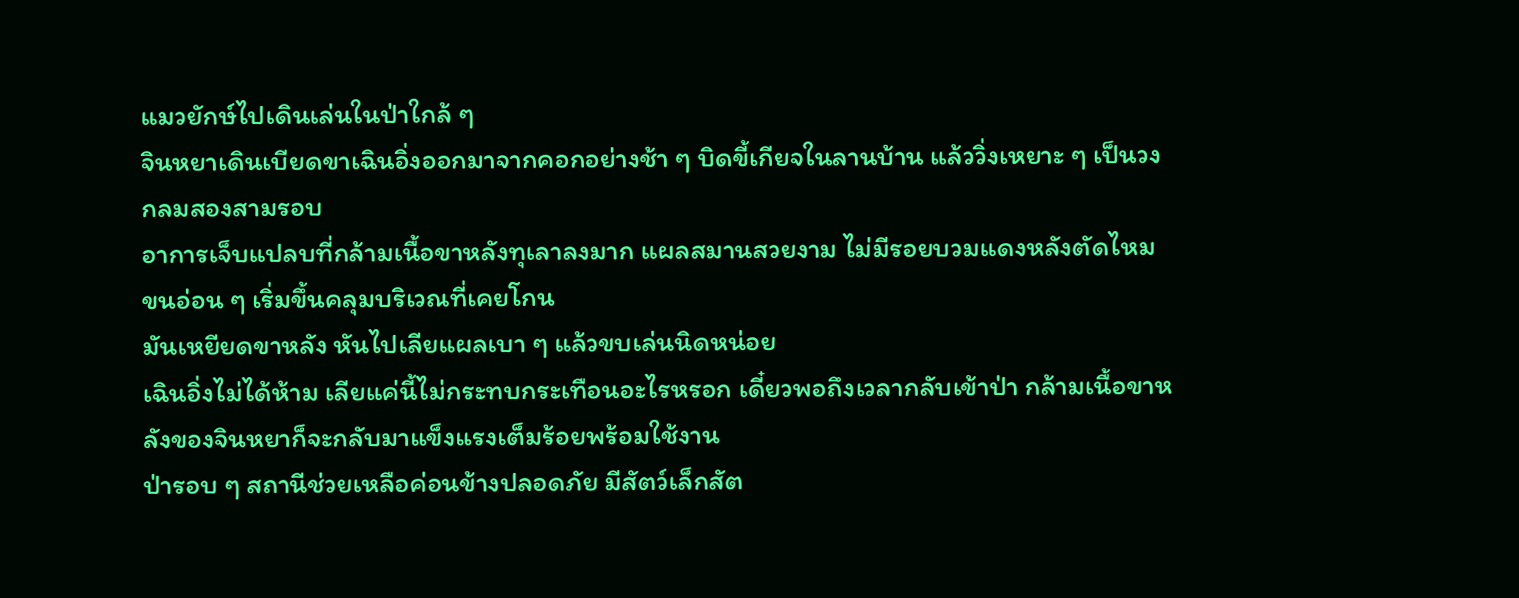แมวยักษ์ไปเดินเล่นในป่าใกล้ ๆ
จินหยาเดินเบียดขาเฉินอิ่งออกมาจากคอกอย่างช้า ๆ บิดขี้เกียจในลานบ้าน แล้ววิ่งเหยาะ ๆ เป็นวงกลมสองสามรอบ
อาการเจ็บแปลบที่กล้ามเนื้อขาหลังทุเลาลงมาก แผลสมานสวยงาม ไม่มีรอยบวมแดงหลังตัดไหม ขนอ่อน ๆ เริ่มขึ้นคลุมบริเวณที่เคยโกน
มันเหยียดขาหลัง หันไปเลียแผลเบา ๆ แล้วขบเล่นนิดหน่อย
เฉินอิ่งไม่ได้ห้าม เลียแค่นี้ไม่กระทบกระเทือนอะไรหรอก เดี๋ยวพอถึงเวลากลับเข้าป่า กล้ามเนื้อขาหลังของจินหยาก็จะกลับมาแข็งแรงเต็มร้อยพร้อมใช้งาน
ป่ารอบ ๆ สถานีช่วยเหลือค่อนข้างปลอดภัย มีสัตว์เล็กสัต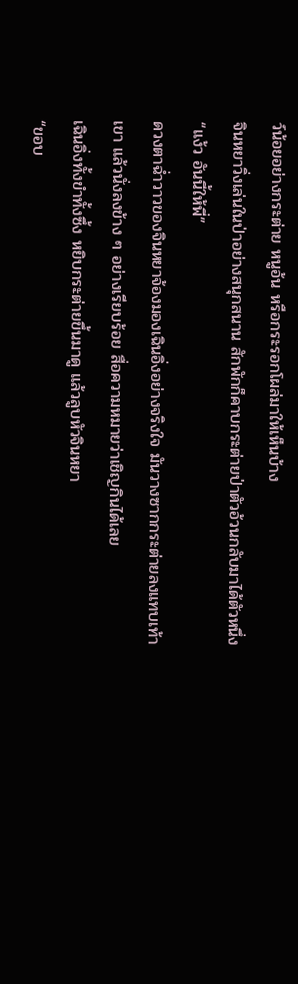ว์น้อยอย่างกระต่าย หนูอ้น หรือกระรอกโผล่มาให้เห็นบ้าง
จินหยาวิ่งเล่นในป่าอย่างสนุกสนาน สักพักก็คาบกระต่ายป่าตัวอ้วนกลับมาได้ตัวหนึ่ง
“แง้ว อันนี้ให้พี่”
ดวงตาฉ่ำวาวของจินหยาจ้องมองเฉินอิ่งอย่างจริงใจ มันวางซากกระต่ายลงแทบเท้าเขา แล้วนั่งลงข้าง ๆ อย่างเรียบร้อย สื่อความหมายว่าเชิญกินได้เลย
เฉินอิ่งทั้งขำทั้งซึ้ง หยิบกระต่ายขึ้นมาดู แล้วลูบหัวจินหยา
“ขอบ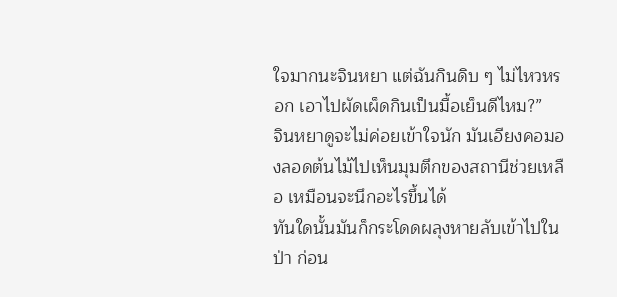ใจมากนะจินหยา แต่ฉันกินดิบ ๆ ไม่ไหวหรอก เอาไปผัดเผ็ดกินเป็นมื้อเย็นดีไหม?”
จินหยาดูจะไม่ค่อยเข้าใจนัก มันเอียงคอมองลอดต้นไม้ไปเห็นมุมตึกของสถานีช่วยเหลือ เหมือนจะนึกอะไรขึ้นได้
ทันใดนั้นมันก็กระโดดผลุงหายลับเข้าไปในป่า ก่อน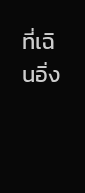ที่เฉินอิ่ง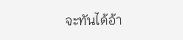จะทันได้อ้า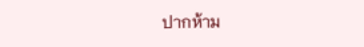ปากห้าม